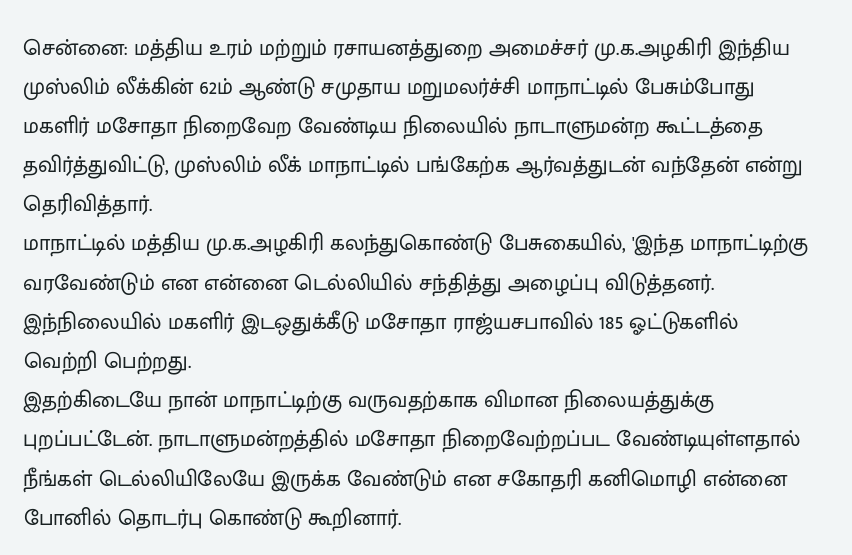சென்னை: மத்திய உரம் மற்றும் ரசாயனத்துறை அமைச்சர் மு.க.அழகிரி இந்திய முஸ்லிம் லீக்கின் 62ம் ஆண்டு சமுதாய மறுமலர்ச்சி மாநாட்டில் பேசும்போது மகளிர் மசோதா நிறைவேற வேண்டிய நிலையில் நாடாளுமன்ற கூட்டத்தை தவிர்த்துவிட்டு, முஸ்லிம் லீக் மாநாட்டில் பங்கேற்க ஆர்வத்துடன் வந்தேன் என்று தெரிவித்தார்.
மாநாட்டில் மத்திய மு.க.அழகிரி கலந்துகொண்டு பேசுகையில், 'இந்த மாநாட்டிற்கு வரவேண்டும் என என்னை டெல்லியில் சந்தித்து அழைப்பு விடுத்தனர். இந்நிலையில் மகளிர் இடஒதுக்கீடு மசோதா ராஜ்யசபாவில் 185 ஓட்டுகளில் வெற்றி பெற்றது.
இதற்கிடையே நான் மாநாட்டிற்கு வருவதற்காக விமான நிலையத்துக்கு புறப்பட்டேன். நாடாளுமன்றத்தில் மசோதா நிறைவேற்றப்பட வேண்டியுள்ளதால் நீங்கள் டெல்லியிலேயே இருக்க வேண்டும் என சகோதரி கனிமொழி என்னை போனில் தொடர்பு கொண்டு கூறினார்.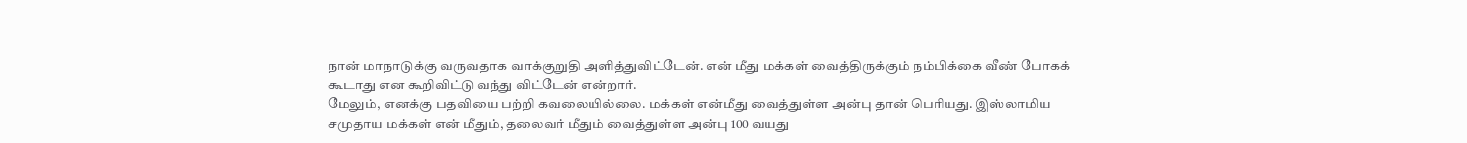நான் மாநாடுக்கு வருவதாக வாக்குறுதி அளித்துவிட்டேன். என் மீது மக்கள் வைத்திருக்கும் நம்பிக்கை வீண் போகக் கூடாது என கூறிவிட்டு வந்து விட்டேன் என்றார்.
மேலும், எனக்கு பதவியை பற்றி கவலையில்லை. மக்கள் என்மீது வைத்துள்ள அன்பு தான் பெரியது. இஸ்லாமிய சமுதாய மக்கள் என் மீதும், தலைவர் மீதும் வைத்துள்ள அன்பு 100 வயது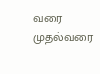வரை முதல்வரை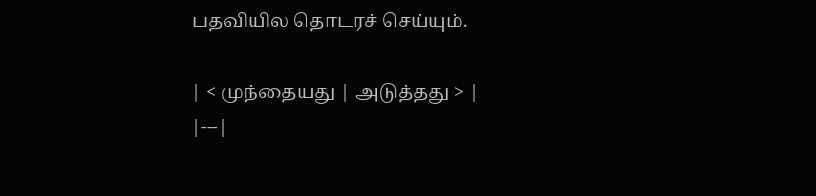பதவியில தொடரச் செய்யும்.

| < முந்தையது | அடுத்தது > |
|---|